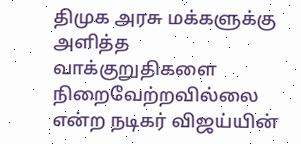திமுக அரசு மக்களுக்கு அளித்த வாக்குறுதிகளை நிறைவேற்றவில்லை என்ற நடிகர் விஜய்யின்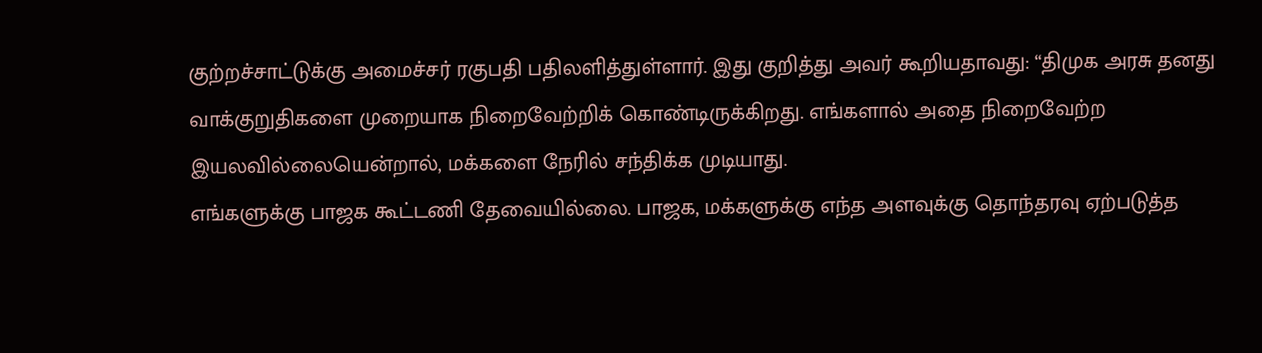குற்றச்சாட்டுக்கு அமைச்சர் ரகுபதி பதிலளித்துள்ளார். இது குறித்து அவர் கூறியதாவது: “திமுக அரசு தனது வாக்குறுதிகளை முறையாக நிறைவேற்றிக் கொண்டிருக்கிறது. எங்களால் அதை நிறைவேற்ற இயலவில்லையென்றால், மக்களை நேரில் சந்திக்க முடியாது.
எங்களுக்கு பாஜக கூட்டணி தேவையில்லை. பாஜக, மக்களுக்கு எந்த அளவுக்கு தொந்தரவு ஏற்படுத்த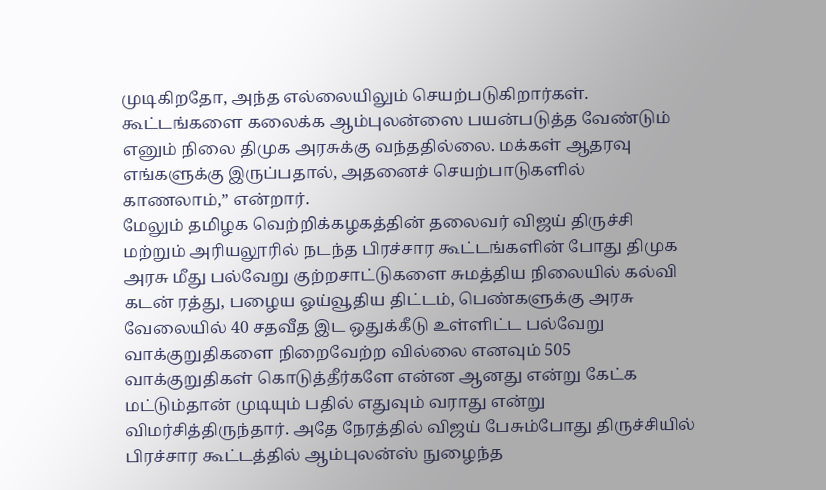முடிகிறதோ, அந்த எல்லையிலும் செயற்படுகிறார்கள். கூட்டங்களை கலைக்க ஆம்புலன்ஸை பயன்படுத்த வேண்டும் எனும் நிலை திமுக அரசுக்கு வந்ததில்லை. மக்கள் ஆதரவு எங்களுக்கு இருப்பதால், அதனைச் செயற்பாடுகளில் காணலாம்,” என்றார்.
மேலும் தமிழக வெற்றிக்கழகத்தின் தலைவர் விஜய் திருச்சி மற்றும் அரியலூரில் நடந்த பிரச்சார கூட்டங்களின் போது திமுக அரசு மீது பல்வேறு குற்றசாட்டுகளை சுமத்திய நிலையில் கல்வி கடன் ரத்து, பழைய ஓய்வூதிய திட்டம், பெண்களுக்கு அரசு வேலையில் 40 சதவீத இட ஒதுக்கீடு உள்ளிட்ட பல்வேறு வாக்குறுதிகளை நிறைவேற்ற வில்லை எனவும் 505 வாக்குறுதிகள் கொடுத்தீர்களே என்ன ஆனது என்று கேட்க மட்டும்தான் முடியும் பதில் எதுவும் வராது என்று விமர்சித்திருந்தார். அதே நேரத்தில் விஜய் பேசும்போது திருச்சியில் பிரச்சார கூட்டத்தில் ஆம்புலன்ஸ் நுழைந்த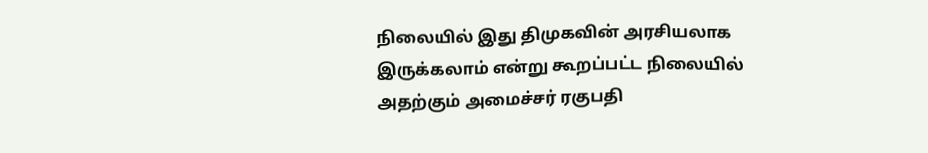நிலையில் இது திமுகவின் அரசியலாக இருக்கலாம் என்று கூறப்பட்ட நிலையில் அதற்கும் அமைச்சர் ரகுபதி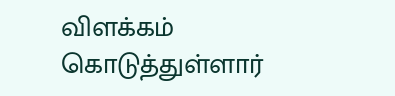விளக்கம் கொடுத்துள்ளார்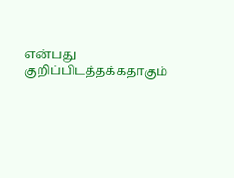என்பது குறிப்பிடத்தக்கதாகும்